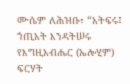ሙሴም ለሕዝቡ፣ “አትፍሩ፤ ኀጢአት እንዳትሠሩ የእግዚአብሔር (ኤሎሂም) ፍርሃት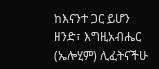ከእናንተ ጋር ይሆን ዘንድ፣ እግዚአብሔር (ኤሎሂም) ሊፈትናችሁ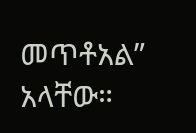መጥቶአል” አላቸው።